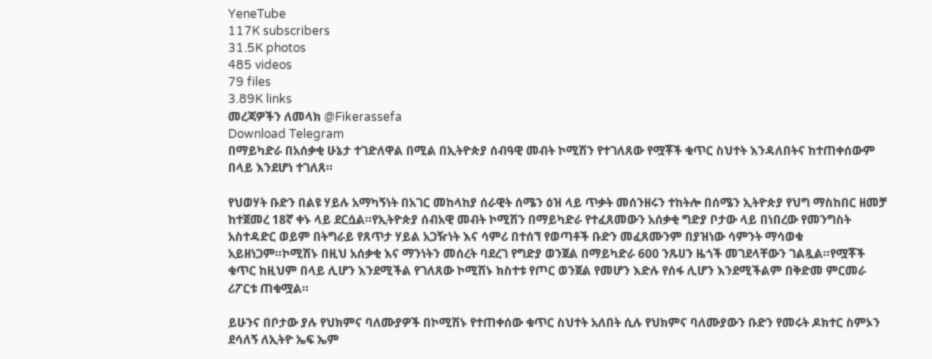YeneTube
117K subscribers
31.5K photos
485 videos
79 files
3.89K links
መረጃዎችን ለመላክ @Fikerassefa
Download Telegram
በማይካድራ በአሰቃቂ ሁኔታ ተገድለዋል በሚል በኢትዮጵያ ሰብዓዊ መብት ኮሚሽን የተገለጸው የሟቾች ቁጥር ስህተት እንዳለበትና ከተጠቀሰውም በላይ እንደሆነ ተገለጸ።

የህወሃት ቡድን በልዩ ሃይሉ አማካኝነት በአገር መከላከያ ሰራዊት ሰሜን ዕዝ ላይ ጥቃት መሰንዘሩን ተከትሎ በሰሜን ኢትዮጵያ የህግ ማስከበር ዘመቻ ከተጀመረ 18ኛ ቀኑ ላይ ደርሷል።የኢትዮጵያ ሰብአዊ መብት ኮሚሽን በማይካድራ የተፈጸመውን አሰቃቂ ግድያ ቦታው ላይ በነበረው የመንግስት አስተዳድር ወይም በትግራይ የጸጥታ ሃይል አጋዥነት እና ሳምሪ በተሰኘ የወጣቶች ቡድን መፈጸሙንም በያዝነው ሳምንት ማሳወቁ አይዘነጋም።ኮሚሽኑ በዚህ አሰቃቂ እና ማንነትን መሰረት ባደረገ የግድያ ወንጀል በማይካድራ 600 ንጹሀን ዜጎች መገደላቸውን ገልጿል።የሟቾች ቁጥር ከዚህም በላይ ሊሆን እንደሚችል የገለጸው ኮሚሽኑ ክስተቱ የጦር ወንጀል የመሆን እድሉ የሰፋ ሊሆን እንደሚችልም በቅድመ ምርመራ ሪፖርቱ ጠቁሟል።

ይሁንና በቦታው ያሉ የህክምና ባለሙያዎች በኮሚሽኑ የተጠቀሰው ቁጥር ስህተት አለበት ሲሉ የህክምና ባለሙያውን ቡድን የመሩት ዶክተር ስምኦን ደሳለኝ ለኢትዮ ኤፍ ኤም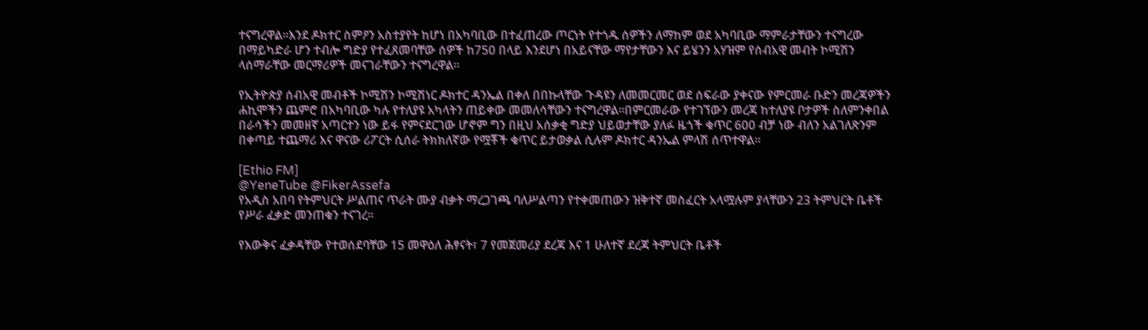ተናግረዋል።እንደ ዶክተር ስምዖን አስተያየት ከሆነ በአካባቢው በተፈጠረው ጦርነት የተጎዱ ሰዎችን ለማከም ወደ አካባቢው ማምራታቸውን ተናግረው በማይካድራ ሆን ተብሎ ግድያ የተፈጸመባቸው ሰዎች ከ750 በላይ እንደሆነ በአይናቸው ማየታቸውን እና ይሄንን አሃዝም የሰብአዊ መብት ኮሚሽን ላሰማራቸው መርማሪዎች መናገራቸውን ተናግረዋል።

የኢትዮጵያ ሰብአዊ መብቶች ኮሚሽን ኮሚሽነር ዶክተር ዳንኤል በቀለ በበኩላቸው ጉዳዩን ለመመርመር ወደ ሰፍራው ያቀናው የምርመራ ቡድን መረጃዎችን ሐኪሞችን ጨምሮ በአካባቢው ካሉ የተለያዩ አካላትን ጠይቀው መመለሳቸውን ተናግረዋል።በምርመራው የተገኘውን መረጃ ከተለያዩ ቦታዎች ስለምንቀበል በራሳችን መመዘኛ አጣርተን ነው ይፋ የምናደርገው ሆኖም ግን በዚህ አሰቃቂ ግድያ ህይወታቸው ያለፉ ዜጎች ቁጥር 600 ብቻ ነው ብለን አልገለጽንም በቀጣይ ተጨማሪ እና ዋናው ሪፖርት ሲሰራ ትክክለኛው የሟቾች ቁጥር ይታወቃል ሲሉም ዶክተር ዳንኤል ምላሽ ሰጥተዋል።

[Ethio FM]
@YeneTube @FikerAssefa
የአዲስ አበባ የትምህርት ሥልጠና ጥራት ሙያ ብቃት ማረጋገጫ ባለሥልጣን የተቀመጠውን ዝቅተኛ መስፈርት አላሟሉም ያላቸውን 23 ትምህርት ቤቶች የሥራ ፈቃድ መንጠቁን ተናገረ።

የእውቅና ፈቃዳቸው የተወሰደባቸው 15 መዋዕለ ሕፃናት፣ 7 የመጀመሪያ ደረጃ እና 1 ሁለተኛ ደረጃ ትምህርት ቤቶች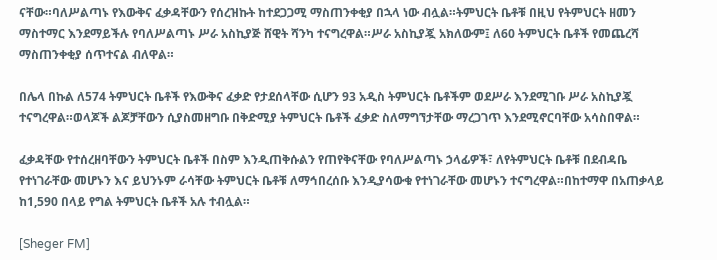ናቸው።ባለሥልጣኑ የእውቅና ፈቃዳቸውን የሰረዝኩት ከተደጋጋሚ ማስጠንቀቂያ በኋላ ነው ብሏል።ትምህርት ቤቶቹ በዚህ የትምህርት ዘመን ማስተማር እንደማይችሉ የባለሥልጣኑ ሥራ አስኪያጅ ሸዊት ሻንካ ተናግረዋል።ሥራ አስኪያጇ አክለውም፤ ለ60 ትምህርት ቤቶች የመጨረሻ ማስጠንቀቂያ ሰጥተናል ብለዋል።

በሌላ በኩል ለ574 ትምህርት ቤቶች የእውቅና ፈቃድ የታደሰላቸው ሲሆን 93 አዲስ ትምህርት ቤቶችም ወደሥራ እንደሚገቡ ሥራ አስኪያጇ ተናግረዋል።ወላጆች ልጆቻቸውን ሲያስመዘግቡ በቅድሚያ ትምህርት ቤቶች ፈቃድ ስለማግኘታቸው ማረጋገጥ እንደሚኖርባቸው አሳስበዋል።

ፈቃዳቸው የተሰረዘባቸውን ትምህርት ቤቶች በስም እንዲጠቅሱልን የጠየቅናቸው የባለሥልጣኑ ኃላፊዎች፣ ለየትምህርት ቤቶቹ በደብዳቤ የተነገራቸው መሆኑን እና ይህንኑም ራሳቸው ትምህርት ቤቶቹ ለማኅበረሰቡ እንዲያሳውቁ የተነገራቸው መሆኑን ተናግረዋል።በከተማዋ በአጠቃላይ ከ1,590 በላይ የግል ትምህርት ቤቶች አሉ ተብሏል።

[Sheger FM]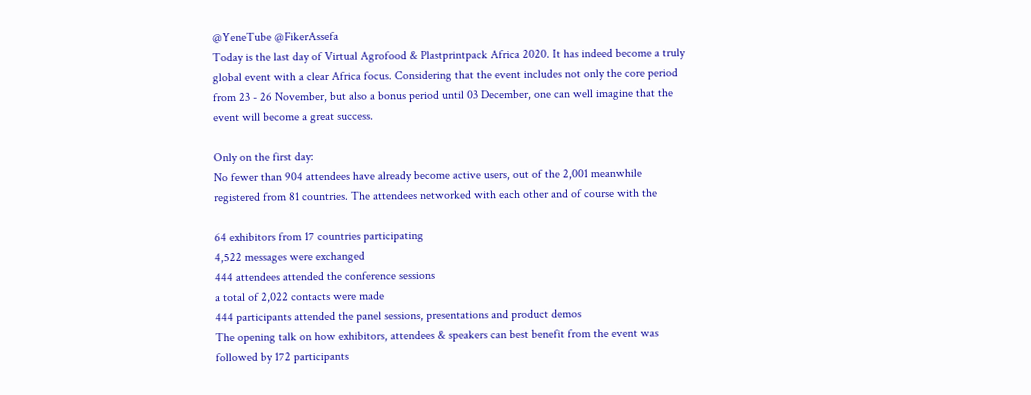@YeneTube @FikerAssefa
Today is the last day of Virtual Agrofood & Plastprintpack Africa 2020. It has indeed become a truly global event with a clear Africa focus. Considering that the event includes not only the core period from 23 - 26 November, but also a bonus period until 03 December, one can well imagine that the event will become a great success.

Only on the first day:
No fewer than 904 attendees have already become active users, out of the 2,001 meanwhile registered from 81 countries. The attendees networked with each other and of course with the

64 exhibitors from 17 countries participating
4,522 messages were exchanged
444 attendees attended the conference sessions
a total of 2,022 contacts were made
444 participants attended the panel sessions, presentations and product demos
The opening talk on how exhibitors, attendees & speakers can best benefit from the event was followed by 172 participants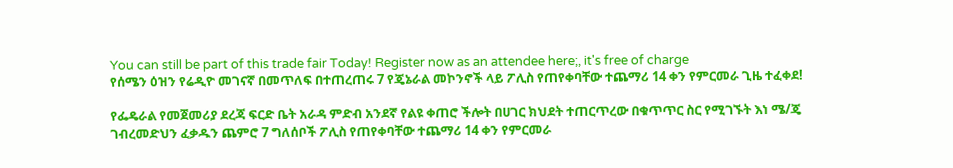You can still be part of this trade fair Today! Register now as an attendee here;, it's free of charge
የሰሜን ዕዝን የሬዲዮ መገናኛ በመጥለፍ በተጠረጠሩ 7 የጄኔራል መኮንኖች ላይ ፖሊስ የጠየቀባቸው ተጨማሪ 14 ቀን የምርመራ ጊዜ ተፈቀደ!

የፌዴራል የመጀመሪያ ደረጃ ፍርድ ቤት አራዳ ምድብ አንደኛ የልዩ ቀጠሮ ችሎት በሀገር ክህደት ተጠርጥረው በቁጥጥር ስር የሚገኙት እነ ሜ/ጄ ገብረመድህን ፈቃዱን ጨምሮ 7 ግለሰቦች ፖሊስ የጠየቀባቸው ተጨማሪ 14 ቀን የምርመራ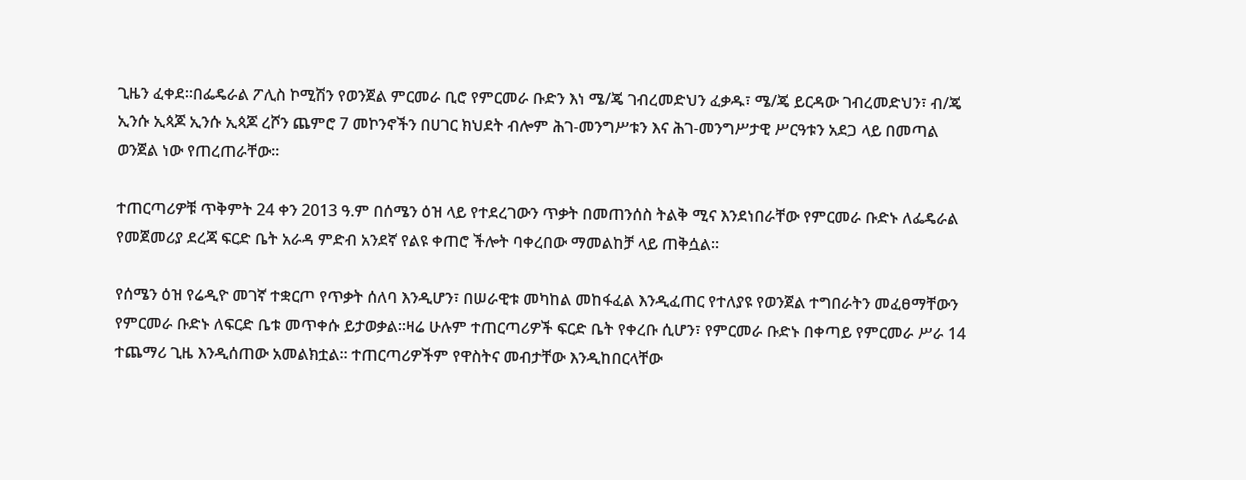ጊዜን ፈቀደ።በፌዴራል ፖሊስ ኮሚሽን የወንጀል ምርመራ ቢሮ የምርመራ ቡድን እነ ሜ/ጄ ገብረመድህን ፈቃዱ፣ ሜ/ጄ ይርዳው ገብረመድህን፣ ብ/ጄ ኢንሱ ኢጳጆ ኢንሱ ኢጳጆ ረሾን ጨምሮ 7 መኮንኖችን በሀገር ክህደት ብሎም ሕገ-መንግሥቱን እና ሕገ-መንግሥታዊ ሥርዓቱን አደጋ ላይ በመጣል ወንጀል ነው የጠረጠራቸው።

ተጠርጣሪዎቹ ጥቅምት 24 ቀን 2013 ዓ.ም በሰሜን ዕዝ ላይ የተደረገውን ጥቃት በመጠንሰስ ትልቅ ሚና እንደነበራቸው የምርመራ ቡድኑ ለፌዴራል የመጀመሪያ ደረጃ ፍርድ ቤት አራዳ ምድብ አንደኛ የልዩ ቀጠሮ ችሎት ባቀረበው ማመልከቻ ላይ ጠቅሷል።

የሰሜን ዕዝ የሬዲዮ መገኛ ተቋርጦ የጥቃት ሰለባ እንዲሆን፣ በሠራዊቱ መካከል መከፋፈል እንዲፈጠር የተለያዩ የወንጀል ተግበራትን መፈፀማቸውን የምርመራ ቡድኑ ለፍርድ ቤቱ መጥቀሱ ይታወቃል።ዛሬ ሁሉም ተጠርጣሪዎች ፍርድ ቤት የቀረቡ ሲሆን፣ የምርመራ ቡድኑ በቀጣይ የምርመራ ሥራ 14 ተጨማሪ ጊዜ እንዲሰጠው አመልክቷል። ተጠርጣሪዎችም የዋስትና መብታቸው እንዲከበርላቸው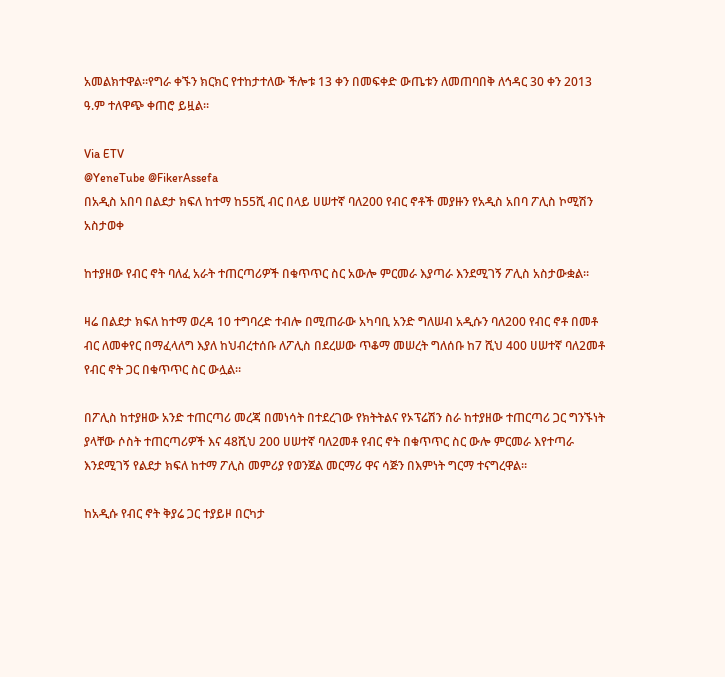አመልክተዋል።የግራ ቀኙን ክርክር የተከታተለው ችሎቱ 13 ቀን በመፍቀድ ውጤቱን ለመጠባበቅ ለኅዳር 30 ቀን 2013 ዓ.ም ተለዋጭ ቀጠሮ ይዟል።

Via ETV
@YeneTube @FikerAssefa
በአዲስ አበባ በልደታ ክፍለ ከተማ ከ55ሺ ብር በላይ ሀሠተኛ ባለ200 የብር ኖቶች መያዙን የአዲስ አበባ ፖሊስ ኮሚሽን አስታወቀ

ከተያዘው የብር ኖት ባለፈ አራት ተጠርጣሪዎች በቁጥጥር ስር አውሎ ምርመራ እያጣራ እንደሚገኝ ፖሊስ አስታውቋል።

ዛሬ በልደታ ክፍለ ከተማ ወረዳ 10 ተግባረድ ተብሎ በሚጠራው አካባቢ አንድ ግለሠብ አዲሱን ባለ200 የብር ኖቶ በመቶ ብር ለመቀየር በማፈላለግ እያለ ከህብረተሰቡ ለፖሊስ በደረሠው ጥቆማ መሠረት ግለሰቡ ከ7 ሺህ 400 ሀሠተኛ ባለ2መቶ የብር ኖት ጋር በቁጥጥር ስር ውሏል።

በፖሊስ ከተያዘው አንድ ተጠርጣሪ መረጃ በመነሳት በተደረገው የክትትልና የኦፕሬሽን ስራ ከተያዘው ተጠርጣሪ ጋር ግንኙነት ያላቸው ሶስት ተጠርጣሪዎች እና 48ሺህ 200 ሀሠተኛ ባለ2መቶ የብር ኖት በቁጥጥር ስር ውሎ ምርመራ እየተጣራ እንደሚገኝ የልደታ ክፍለ ከተማ ፖሊስ መምሪያ የወንጀል መርማሪ ዋና ሳጅን በእምነት ግርማ ተናግረዋል።

ከአዲሱ የብር ኖት ቅያሬ ጋር ተያይዞ በርካታ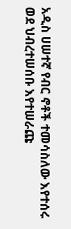አዲስ ሀሠተኛ የብር ኖቶች ተመሳስለው እየተሰሩ ወደ ህብረተሠሰቡ እየተሠራጩ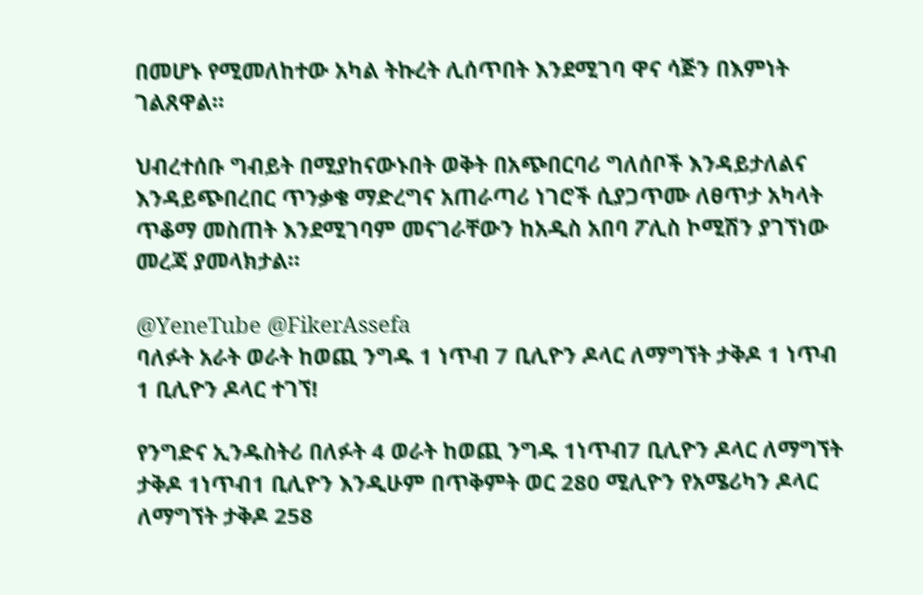በመሆኑ የሚመለከተው አካል ትኩረት ሊሰጥበት እንደሚገባ ዋና ሳጅን በእምነት ገልጸዋል።

ህብረተሰቡ ግብይት በሚያከናውኑበት ወቅት በአጭበርባሪ ግለሰቦች እንዳይታለልና እንዳይጭበረበር ጥንቃቄ ማድረግና አጠራጣሪ ነገሮች ሲያጋጥሙ ለፀጥታ አካላት ጥቆማ መስጠት እንደሚገባም መናገራቸውን ከአዲስ አበባ ፖሊስ ኮሚሽን ያገኘነው መረጃ ያመላክታል።

@YeneTube @FikerAssefa
ባለፉት አራት ወራት ከወጪ ንግዱ 1 ነጥብ 7 ቢሊዮን ዶላር ለማግኘት ታቅዶ 1 ነጥብ 1 ቢሊዮን ዶላር ተገኘ!

የንግድና ኢንዱስትሪ በለፉት 4 ወራት ከወጪ ንግዱ 1ነጥብ7 ቢሊዮን ዶላር ለማግኘት ታቅዶ 1ነጥብ1 ቢሊዮን እንዲሁም በጥቅምት ወር 280 ሚሊዮን የአሜሪካን ዶላር ለማግኘት ታቅዶ 258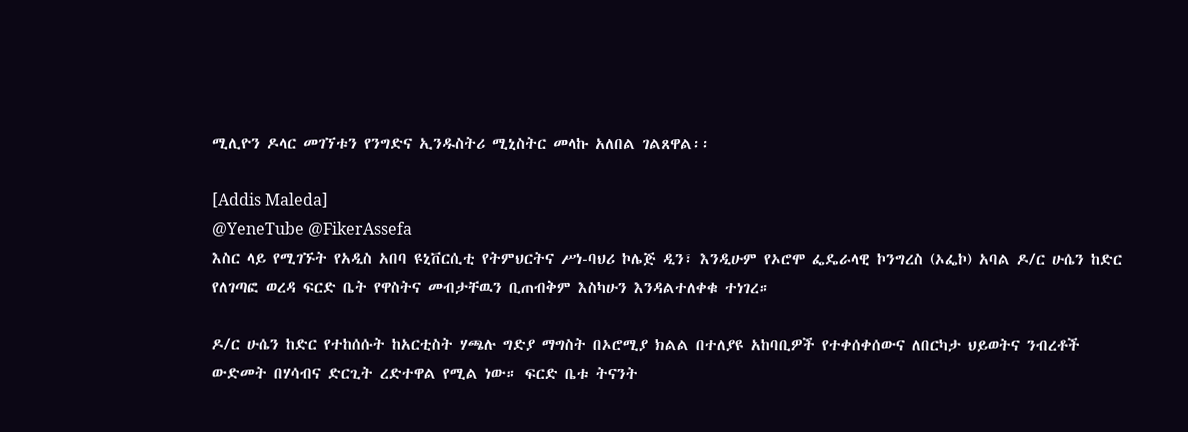ሚሊዮን ዶላር መገኘቱን የንግድና ኢንዱስትሪ ሚኒስትር መላኩ አለበል ገልጸዋል፡፡

[Addis Maleda]
@YeneTube @FikerAssefa
እስር ላይ የሚገኙት የአዲስ አበባ ዩኒቨርሲቲ የትምህርትና ሥነ-ባህሪ ኮሌጅ ዲን፣ እንዲሁም የኦሮሞ ፌዴራላዊ ኮንግረስ (ኦፌኮ) አባል ዶ/ር ሁሴን ከድር የለገጣፎ ወረዳ ፍርድ ቤት የዋስትና መብታቸዉን ቢጠብቅም እስካሁን እንዳልተለቀቁ ተነገረ።

ዶ/ር ሁሴን ከድር የተከሰሱት ከአርቲስት ሃጫሉ ግድያ ማግስት በኦሮሚያ ክልል በተለያዩ አከባቢዎች የተቀሰቀሰውና ለበርካታ ህይወትና ንብረቶች ውድመት በሃሳብና ድርጊት ረድተዋል የሚል ነው። ፍርድ ቤቱ ትናንት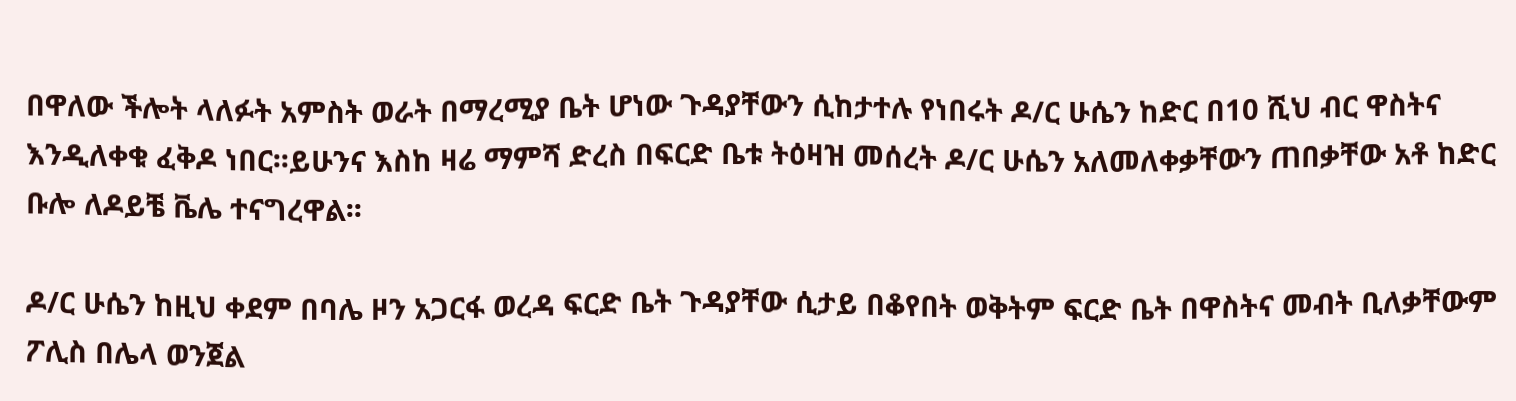በዋለው ችሎት ላለፉት አምስት ወራት በማረሚያ ቤት ሆነው ጉዳያቸውን ሲከታተሉ የነበሩት ዶ/ር ሁሴን ከድር በ10 ሺህ ብር ዋስትና እንዲለቀቁ ፈቅዶ ነበር፡፡ይሁንና እስከ ዛሬ ማምሻ ድረስ በፍርድ ቤቱ ትዕዛዝ መሰረት ዶ/ር ሁሴን አለመለቀቃቸውን ጠበቃቸው አቶ ከድር ቡሎ ለዶይቼ ቬሌ ተናግረዋል፡፡

ዶ/ር ሁሴን ከዚህ ቀደም በባሌ ዞን አጋርፋ ወረዳ ፍርድ ቤት ጉዳያቸው ሲታይ በቆየበት ወቅትም ፍርድ ቤት በዋስትና መብት ቢለቃቸውም ፖሊስ በሌላ ወንጀል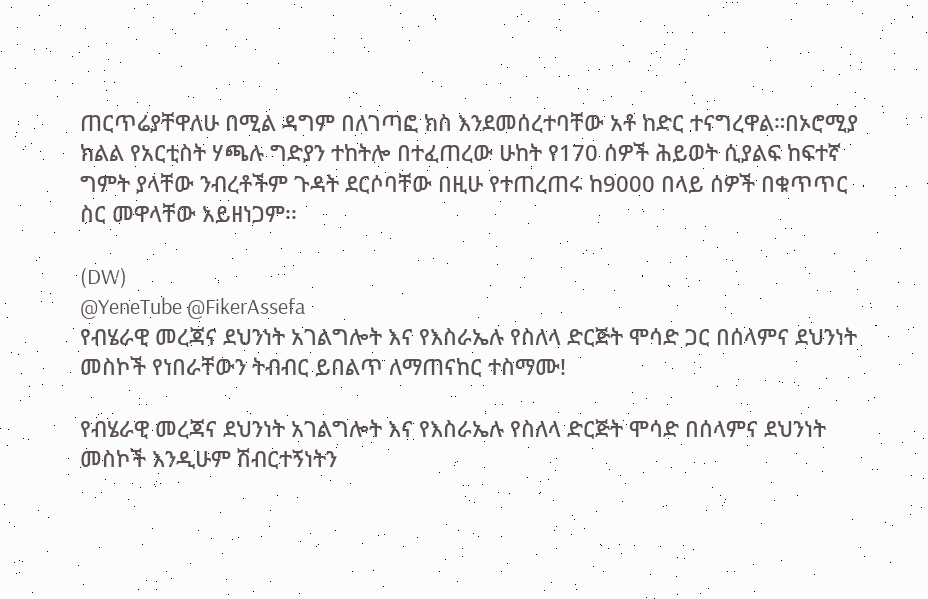ጠርጥሬያቸዋለሁ በሚል ዳግም በለገጣፎ ክስ እንደመሰረተባቸው አቶ ከድር ተናግረዋል።በኦሮሚያ ክልል የአርቲስት ሃጫሉ ግድያን ተከትሎ በተፈጠረው ሁከት የ170 ሰዎች ሕይወት ሲያልፍ ከፍተኛ ግምት ያላቸው ንብረቶችም ጉዳት ደርሶባቸው በዚሁ የተጠረጠሩ ከ9000 በላይ ሰዎች በቁጥጥር ስር መዋላቸው አይዘነጋም፡፡

(DW)
@YeneTube @FikerAssefa
የብሄራዊ መረጃና ደህንነት አገልግሎት እና የእስራኤሉ የስለላ ድርጅት ሞሳድ ጋር በሰላምና ደህንነት መስኮች የነበራቸውን ትብብር ይበልጥ ለማጠናከር ተስማሙ!

የብሄራዊ መረጃና ደህንነት አገልግሎት እና የእስራኤሉ የስለላ ድርጅት ሞሳድ በሰላምና ደህንነት መስኮች እንዲሁም ሽብርተኝነትን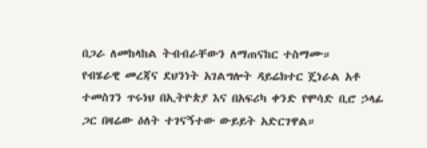በጋራ ለመከላከል ትብብራቸውን ለማጠናከር ተስማሙ።
የብሄራዊ መረጃና ደህንነት አገልግሎት ዳይሬክተር ጄነራል አቶ ተመስገን ጥሩነህ በኢትዮጵያ እና በአፍሪካ ቀንድ የሞሳድ ቢሮ ኃላፊ ጋር በዛሬው ዕለት ተገናኝተው ውይይት አድርገዋል።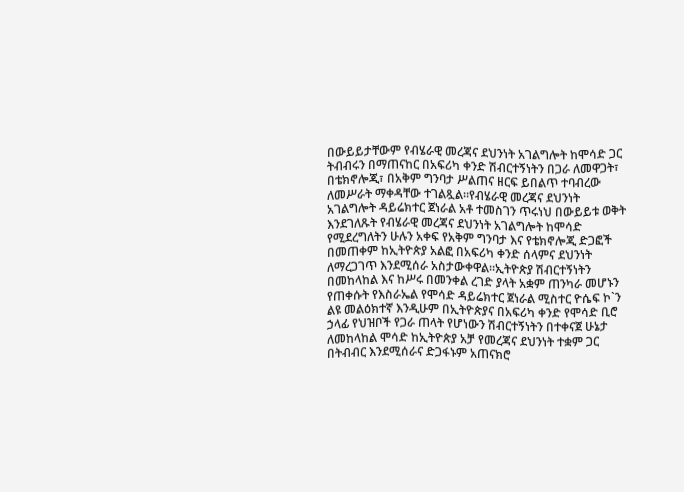በውይይታቸውም የብሄራዊ መረጃና ደህንነት አገልግሎት ከሞሳድ ጋር ትብብሩን በማጠናከር በአፍሪካ ቀንድ ሽብርተኝነትን በጋራ ለመዋጋት፣ በቴክኖሎጂ፣ በአቅም ግንባታ ሥልጠና ዘርፍ ይበልጥ ተባብረው ለመሥራት ማቀዳቸው ተገልጿል።የብሄራዊ መረጃና ደህንነት አገልግሎት ዳይሬክተር ጀነራል አቶ ተመስገን ጥሩነህ በውይይቱ ወቅት እንደገለጹት የብሄራዊ መረጃና ደህንነት አገልግሎት ከሞሳድ የሚደረግለትን ሁሉን አቀፍ የአቅም ግንባታ እና የቴክኖሎጂ ድጋፎች በመጠቀም ከኢትዮጵያ አልፎ በአፍሪካ ቀንድ ሰላምና ደህንነት ለማረጋገጥ እንደሚሰራ አስታውቀዋል።ኢትዮጵያ ሽብርተኝነትን በመከላከል እና ከሥሩ በመንቀል ረገድ ያላት አቋም ጠንካራ መሆኑን የጠቀሱት የእስራኤል የሞሳድ ዳይሬክተር ጀነራል ሚስተር ዮሴፍ ኮ`ን ልዩ መልዕክተኛ እንዲሁም በኢትዮጵያና በአፍሪካ ቀንድ የሞሳድ ቢሮ ኃላፊ የህዝቦች የጋራ ጠላት የሆነውን ሽብርተኝነትን በተቀናጀ ሁኔታ ለመከላከል ሞሳድ ከኢትዮጵያ አቻ የመረጃና ደህንነት ተቋም ጋር በትብብር እንደሚሰራና ድጋፋኑም አጠናክሮ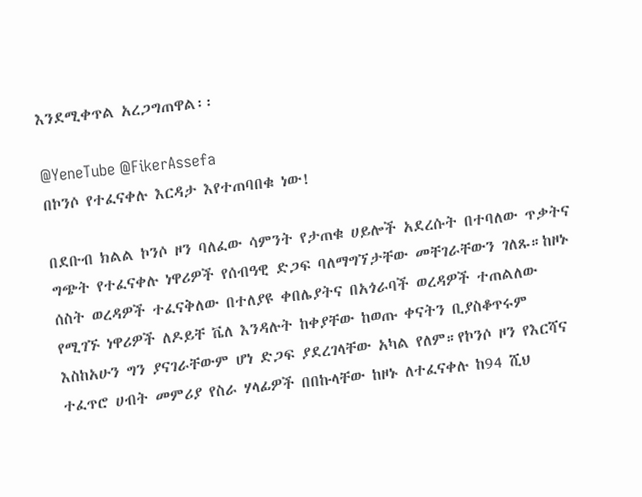እንደሚቀጥል አረጋግጠዋል፡፡

@YeneTube @FikerAssefa
በኮንሶ የተፈናቀሉ እርዳታ እየተጠባበቁ ነው!

በደቡብ ክልል ኮንሶ ዞን ባለፈው ሳምንት የታጠቁ ሀይሎች አደረሱት በተባለው ጥቃትና ግጭት የተፈናቀሉ ነዋሪዎች የሰብዓዊ ድጋፍ ባለማግኘታቸው መቸገራቸውን ገለጹ።ከዞኑ ሰስት ወረዳዎች ተፈናቅለው በተለያዩ ቀበሌያትና በአጎራባች ወረዳዎች ተጠልለው የሚገኙ ነዋሪዎች ለዶይቸ ቬለ እንዳሉት ከቀያቸው ከወጡ ቀናትን ቢያስቆጥሩም እስከአሁን ግን ያናገራቸውም ሆነ ድጋፍ ያደረገላቸው አካል የለም።የኮንሶ ዞን የእርሻና ተፈጥሮ ሀብት መምሪያ የስራ ሃላፊዎች በበኩላቸው ከዞኑ ለተፈናቀሉ ከ94 ሺህ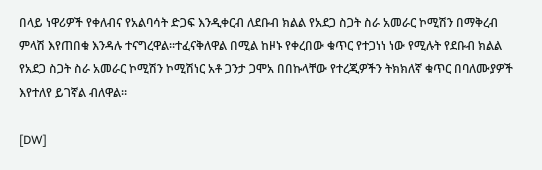በላይ ነዋሪዎች የቀለብና የአልባሳት ድጋፍ እንዲቀርብ ለደቡብ ክልል የአደጋ ስጋት ስራ አመራር ኮሚሽን በማቅረብ ምላሽ እየጠበቁ እንዳሉ ተናግረዋል።ተፈናቅለዋል በሚል ከዞኑ የቀረበው ቁጥር የተጋነነ ነው የሚሉት የደቡብ ክልል የአደጋ ስጋት ስራ አመራር ኮሚሽን ኮሚሽነር አቶ ጋንታ ጋሞአ በበኩላቸው የተረጂዎችን ትክክለኛ ቁጥር በባለሙያዎች እየተለየ ይገኛል ብለዋል።

[DW]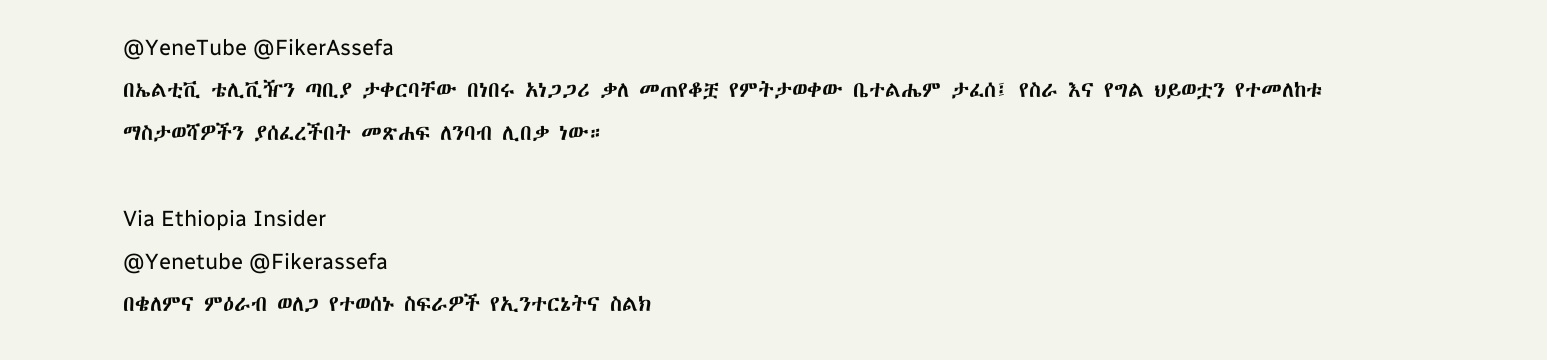@YeneTube @FikerAssefa
በኤልቲቪ ቴሊቪዥን ጣቢያ ታቀርባቸው በነበሩ አነጋጋሪ ቃለ መጠየቆቿ የምትታወቀው ቤተልሔም ታፈሰ፤ የስራ እና የግል ህይወቷን የተመለከቱ ማስታወሻዎችን ያሰፈረችበት መጽሐፍ ለንባብ ሊበቃ ነው።

Via Ethiopia Insider
@Yenetube @Fikerassefa
በቄለምና ምዕራብ ወለጋ የተወሰኑ ስፍራዎች የኢንተርኔትና ስልክ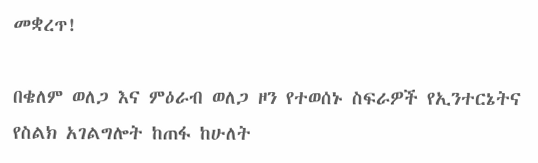መቋረጥ!

በቄለም ወለጋ እና ምዕራብ ወለጋ ዞን የተወሰኑ ስፍራዎች የኢንተርኔትና የስልክ አገልግሎት ከጠፋ ከሁለት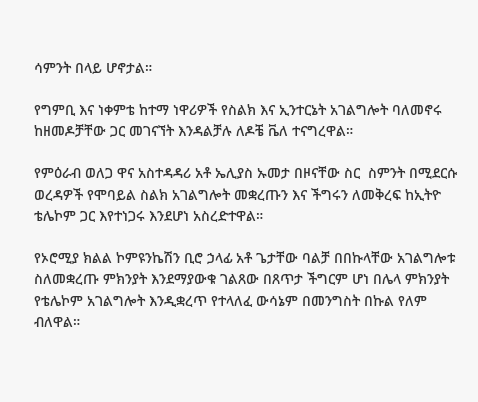ሳምንት በላይ ሆኖታል።

የግምቢ እና ነቀምቴ ከተማ ነዋሪዎች የስልክ እና ኢንተርኔት አገልግሎት ባለመኖሩ ከዘመዶቻቸው ጋር መገናኘት እንዳልቻሉ ለዶቼ ቬለ ተናግረዋል።

የምዕራብ ወለጋ ዋና አስተዳዳሪ አቶ ኤሊያስ ኡመታ በዞናቸው ስር  ስምንት በሚደርሱ ወረዳዎች የሞባይል ስልክ አገልግሎት መቋረጡን እና ችግሩን ለመቅረፍ ከኢትዮ ቴሌኮም ጋር እየተነጋሩ እንደሆነ አስረድተዋል።

የኦሮሚያ ክልል ኮምዩንኬሽን ቢሮ ኃላፊ አቶ ጌታቸው ባልቻ በበኩላቸው አገልግሎቱ ስለመቋረጡ ምክንያት እንደማያውቁ ገልጸው በጸጥታ ችግርም ሆነ በሌላ ምክንያት የቴሌኮም አገልግሎት እንዲቋረጥ የተላለፈ ውሳኔም በመንግስት በኩል የለም ብለዋል።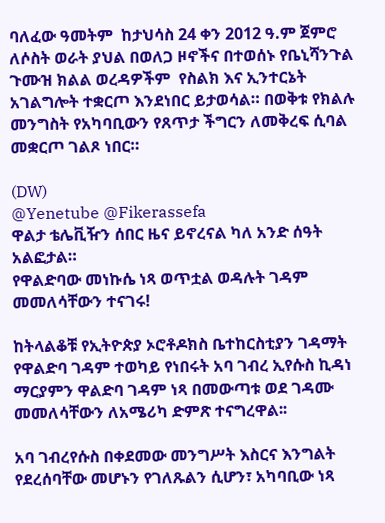ባለፈው ዓመትም  ከታህሳስ 24 ቀን 2012 ዓ.ም ጀምሮ ለሶስት ወራት ያህል በወለጋ ዞኖችና በተወሰኑ የቤኒሻንጉል ጉሙዝ ክልል ወረዳዎችም  የስልክ እና ኢንተርኔት አገልግሎት ተቋርጦ እንደነበር ይታወሳል። በወቅቱ የክልሉ መንግስት የአካባቢውን የጸጥታ ችግርን ለመቅረፍ ሲባል መቋርጦ ገልጾ ነበር።

(DW)
@Yenetube @Fikerassefa
ዋልታ ቴሌቪዥን ሰበር ዜና ይኖረናል ካለ አንድ ሰዓት አልፎታል።
የዋልድባው መነኩሴ ነጻ ወጥቷል ወዳሉት ገዳም መመለሳቸውን ተናገሩ!

ከትላልቆቹ የኢትዮጵያ ኦሮቶዶክስ ቤተከርስቲያን ገዳማት የዋልድባ ገዳም ተወካይ የነበሩት አባ ገብረ ኢየሱስ ኪዳነ ማርያምን ዋልድባ ገዳም ነጻ በመውጣቱ ወደ ገዳሙ መመለሳቸውን ለአሜሪካ ድምጽ ተናግረዋል፡፡

አባ ገብረየሱስ በቀደመው መንግሥት እስርና እንግልት የደረሰባቸው መሆኑን የገለጹልን ሲሆን፣ አካባቢው ነጻ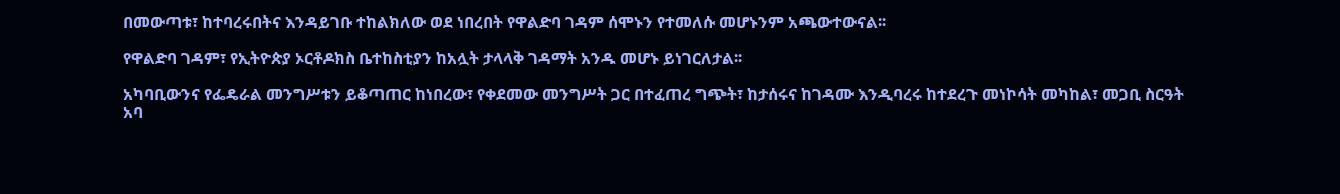በመውጣቱ፣ ከተባረሩበትና እንዳይገቡ ተከልክለው ወደ ነበረበት የዋልድባ ገዳም ሰሞኑን የተመለሱ መሆኑንም አጫውተውናል፡፡

የዋልድባ ገዳም፣ የኢትዮጵያ ኦርቶዶክስ ቤተከስቲያን ከአሏት ታላላቅ ገዳማት አንዱ መሆኑ ይነገርለታል፡፡

አካባቢውንና የፌዴራል መንግሥቱን ይቆጣጠር ከነበረው፣ የቀደመው መንግሥት ጋር በተፈጠረ ግጭት፣ ከታሰሩና ከገዳሙ እንዲባረሩ ከተደረጉ መነኮሳት መካከል፣ መጋቢ ስርዓት አባ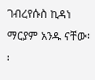ገብረየሱስ ኪዳነ ማርያም አንዱ ናቸው፡፡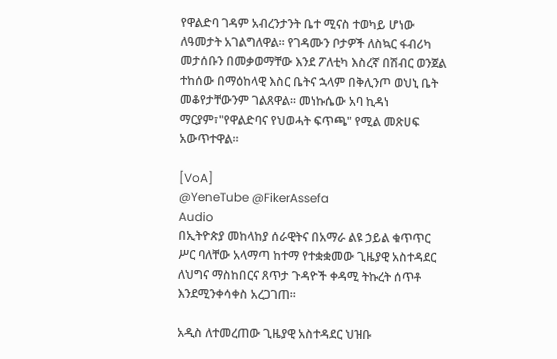የዋልድባ ገዳም አብረንታንት ቤተ ሚናስ ተወካይ ሆነው ለዓመታት አገልግለዋል። የገዳሙን ቦታዎች ለስኳር ፋብሪካ መታሰቡን በመቃወማቸው እንደ ፖለቲካ እስረኛ በሽብር ወንጀል ተከሰው በማዕከላዊ እስር ቤትና ኋላም በቅሊንጦ ወህኒ ቤት መቆየታቸውንም ገልጸዋል፡፡ መነኩሴው አባ ኪዳነ ማርያም፣"የዋልድባና የህወሓት ፍጥጫ" የሚል መጽሀፍ አውጥተዋል፡፡

[VoA]
@YeneTube @FikerAssefa
Audio
በኢትዮጵያ መከላከያ ሰራዊትና በአማራ ልዩ ኃይል ቁጥጥር ሥር ባለቸው አላማጣ ከተማ የተቋቋመው ጊዜያዊ አስተዳደር ለህግና ማስከበርና ጸጥታ ጉዳዮች ቀዳሚ ትኩረት ሰጥቶ እንደሚንቀሳቀስ አረጋገጠ፡፡

አዲስ ለተመረጠው ጊዜያዊ አስተዳደር ህዝቡ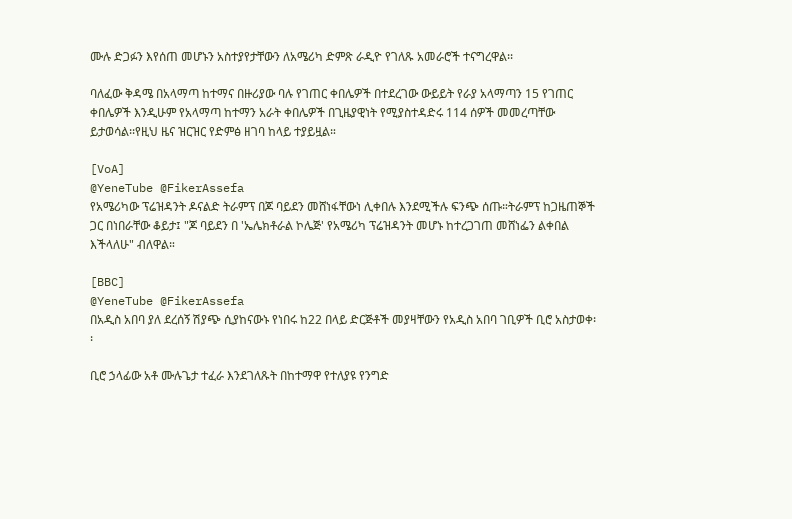ሙሉ ድጋፉን እየሰጠ መሆኑን አስተያየታቸውን ለአሜሪካ ድምጽ ራዲዮ የገለጹ አመራሮች ተናግረዋል፡፡

ባለፈው ቅዳሜ በአላማጣ ከተማና በዙሪያው ባሉ የገጠር ቀበሌዎች በተደረገው ውይይት የራያ አላማጣን 15 የገጠር ቀበሌዎች እንዲሁም የአላማጣ ከተማን አራት ቀበሌዎች በጊዜያዊነት የሚያስተዳድሩ 114 ሰዎች መመረጣቸው ይታወሳል፡፡የዚህ ዜና ዝርዝር የድምፅ ዘገባ ከላይ ተያይዟል።

[VoA]
@YeneTube @FikerAssefa
የአሜሪካው ፕሬዝዳንት ዶናልድ ትራምፕ በጆ ባይደን መሸነፋቸውነ ሊቀበሉ እንደሚችሉ ፍንጭ ሰጡ።ትራምፕ ከጋዜጠኞች ጋር በነበራቸው ቆይታ፤ "ጆ ባይደን በ 'ኤሌክቶራል ኮሌጅ' የአሜሪካ ፕሬዝዳንት መሆኑ ከተረጋገጠ መሸነፌን ልቀበል እችላለሁ" ብለዋል።

[BBC]
@YeneTube @FikerAssefa
በአዲስ አበባ ያለ ደረሰኝ ሽያጭ ሲያከናውኑ የነበሩ ከ22 በላይ ድርጅቶች መያዛቸውን የአዲስ አበባ ገቢዎች ቢሮ አስታወቀ፡፡

ቢሮ ኃላፊው አቶ ሙሉጌታ ተፈራ እንደገለጹት በከተማዋ የተለያዩ የንግድ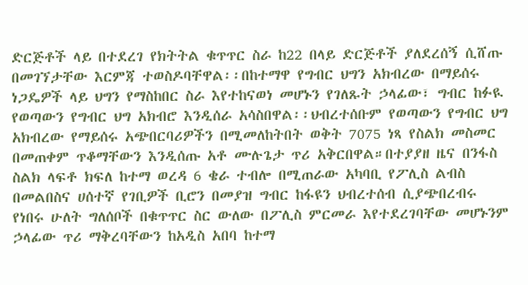ድርጅቶች ላይ በተደረገ የክትትል ቁጥጥር ስራ ከ22 በላይ ድርጅቶች ያለደረሰኝ ሲሸጡ በመገኘታቸው እርምጃ ተወስዶባቸዋል፡፡በከተማዋ የግብር ህግን አክብረው በማይሰሩ ነጋዴዎች ላይ ህግን የማስከበር ስራ እየተከናወነ መሆኑን የገለጹት ኃላፊው፣ ግብር ከፉዪ የወጣውን የግብር ህግ አክብሮ እንዲሰራ አሳስበዋል፡፡ህብረተሰቡም የወጣውን የግብር ህግ አክብረው የማይሰሩ አጭበርባሪዎችን በሚመለከትበት ወቅት 7075 ነጻ የስልክ መስመር በመጠቀም ጥቆማቸውን እንዲሰጡ አቶ ሙሉጌታ ጥሪ አቅርበዋል።በተያያዘ ዜና በንፋስ ስልክ ላፍቶ ክፍለ ከተማ ወረዳ 6 ቄራ ተብሎ በሚጠራው አካባቢ የፖሊስ ልብስ በመልበስና ሀሰተኛ የገቢዎች ቢሮን በመያዝ ግብር ከፋዩን ህብረተሰብ ሲያጭበረብሩ የነበሩ ሁለት ግለሰቦች በቁጥጥር ስር ውለው በፖሊስ ምርመራ እየተደረገባቸው መሆኑንም ኃላፊው ጥሪ ማቅረባቸውን ከአዲስ አበባ ከተማ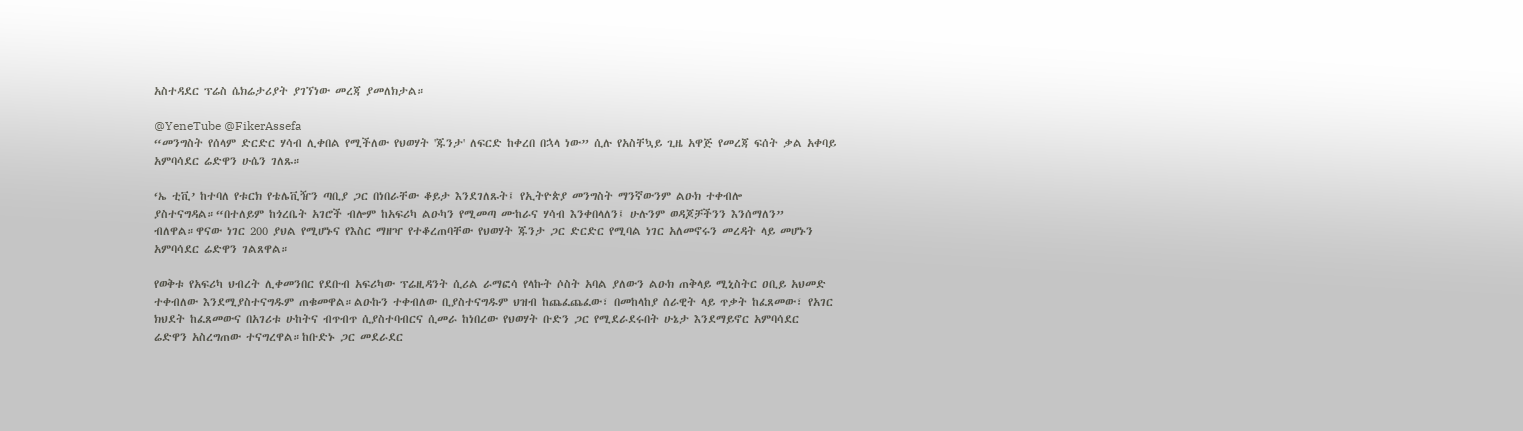አስተዳደር ፕሬስ ሴክሬታሪያት ያገኘነው መረጃ ያመለክታል።

@YeneTube @FikerAssefa
“መንግስት የሰላም ድርድር ሃሳብ ሊቀበል የሚችለው የህወሃት 'ጁንታ' ለፍርድ ከቀረበ በኋላ ነው” ሲሉ የአስቸኳይ ጊዜ አዋጅ የመረጃ ፍሰት ቃል አቀባይ አምባሳደር ሬድዋን ሁሴን ገለጹ።

‘ኤ ቲቪ’ ከተባለ የቱርክ የቴሌቪዥን ጣቢያ ጋር በነበራቸው ቆይታ እንደገለጹት፤ የኢትዮጵያ መንግስት ማንኛውንም ልዑክ ተቀብሎ ያስተናግዳል።“በተለይም ከጎረቤት አገሮች ብሎም ከአፍሪካ ልዑካን የሚመጣ ሙከራና ሃሳብ እንቀበላለን፤ ሁሉንም ወዳጆቻችንን እንሰማለን” ብለዋል።ዋናው ነገር 200 ያህል የሚሆኑና የእስር ማዘዣ የተቆረጠባቸው የህወሃት ጁንታ ጋር ድርድር የሚባል ነገር አለመኖሩን መረዳት ላይ መሆኑን አምባሳደር ሬድዋን ገልጸዋል።

የወቅቱ የአፍሪካ ህብረት ሊቀመንበር የደቡብ አፍሪካው ፕሬዚዳንት ሲሪል ራማፎሳ የላኩት ሶስት አባል ያለውን ልዑክ ጠቅላይ ሚኒስትር ዐቢይ አህመድ ተቀብለው እንደሚያስተናግዱም ጠቁመዋል።ልዑኩን ተቀብለው ቢያስተናግዱም ህዝብ ከጨፈጨፈው፣ በመከላከያ ሰራዊት ላይ ጥቃት ከፈጸመው፣ የአገር ክህደት ከፈጸመውና በአገሪቱ ሁከትና ብጥብጥ ሲያስተባብርና ሲመራ ከነበረው የህወሃት ቡድን ጋር የሚደራደሩበት ሁኔታ እንደማይኖር አምባሳደር ሬድዋን አስረግጠው ተናግረዋል።ከቡድኑ ጋር መደራደር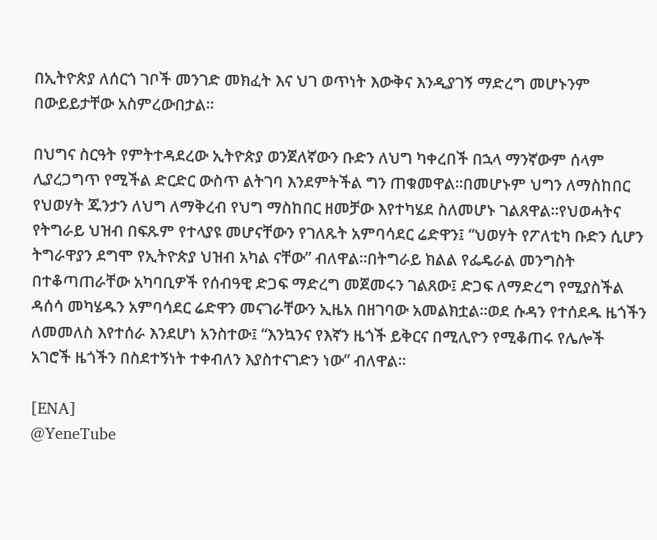በኢትዮጵያ ለሰርጎ ገቦች መንገድ መክፈት እና ህገ ወጥነት እውቅና እንዲያገኝ ማድረግ መሆኑንም በውይይታቸው አስምረውበታል።

በህግና ስርዓት የምትተዳደረው ኢትዮጵያ ወንጀለኛውን ቡድን ለህግ ካቀረበች በኋላ ማንኛውም ሰላም ሊያረጋግጥ የሚችል ድርድር ውስጥ ልትገባ እንደምትችል ግን ጠቁመዋል።በመሆኑም ህግን ለማስከበር የህወሃት ጁንታን ለህግ ለማቅረብ የህግ ማስከበር ዘመቻው እየተካሄደ ስለመሆኑ ገልጸዋል።የህወሓትና የትግራይ ህዝብ በፍጹም የተላያዩ መሆናቸውን የገለጹት አምባሳደር ሬድዋን፤ “ህወሃት የፖለቲካ ቡድን ሲሆን ትግራዋያን ደግሞ የኢትዮጵያ ህዝብ አካል ናቸው” ብለዋል።በትግራይ ክልል የፌዴራል መንግስት በተቆጣጠራቸው አካባቢዎች የሰብዓዊ ድጋፍ ማድረግ መጀመሩን ገልጸው፤ ድጋፍ ለማድረግ የሚያስችል ዳሰሳ መካሄዱን አምባሳደር ሬድዋን መናገራቸውን ኢዜአ በዘገባው አመልክቷል።ወደ ሱዳን የተሰደዱ ዜጎችን ለመመለስ እየተሰራ እንደሆነ አንስተው፤ “እንኳንና የእኛን ዜጎች ይቅርና በሚሊዮን የሚቆጠሩ የሌሎች አገሮች ዜጎችን በስደተኝነት ተቀብለን እያስተናገድን ነው” ብለዋል።

[ENA]
@YeneTube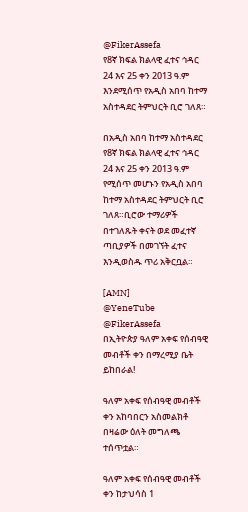@FikerAssefa
የ8ኛ ክፍል ክልላዊ ፈተና ኅዳር 24 እና 25 ቀን 2013 ዓ.ም እንደሚሰጥ የአዲስ አበባ ከተማ አስተዳደር ትምህርት ቢሮ ገለጸ።

በአዲስ አበባ ከተማ አስተዳደር የ8ኛ ክፍል ክልላዊ ፈተና ኅዳር 24 እና 25 ቀን 2013 ዓ.ም የሚሰጥ መሆኑን የአዲስ አበባ ከተማ አስተዳደር ትምህርት ቢሮ ገለጸ።ቢሮው ተማሪዎች በተገለጹት ቀናት ወደ መፈተኛ ጣቢያዎች በመገኘት ፈተና እንዲወስዱ ጥሪ አቅርቧል።

[AMN]
@YeneTube @FikerAssefa
በኢትዮጵያ ዓለም አቀፍ የሰብዓዊ መብቶች ቀን በማረሚያ ቤት ይከበራል!

ዓለም አቀፍ የሰብዓዊ መብቶች ቀን አከባበርን አስመልክቶ በዛሬው ዕለት መግለጫ ተሰጥቷል።

ዓለም አቀፍ የሰብዓዊ መብቶች ቀን ከታህሳስ 1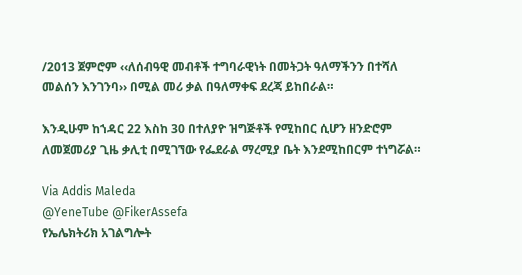/2013 ጀምሮም ‹‹ለሰብዓዊ መብቶች ተግባራዊነት በመትጋት ዓለማችንን በተሻለ መልሰን እንገንባ›› በሚል መሪ ቃል በዓለማቀፍ ደረጃ ይከበራል።

እንዲሁም ከኀዳር 22 እስከ 30 በተለያዮ ዝግጅቶች የሚከበር ሲሆን ዘንድሮም ለመጀመሪያ ጊዜ ቃሊቲ በሚገኘው የፌደራል ማረሚያ ቤት እንደሚከበርም ተነግሯል።

Via Addis Maleda
@YeneTube @FikerAssefa
የኤሌክትሪክ አገልግሎት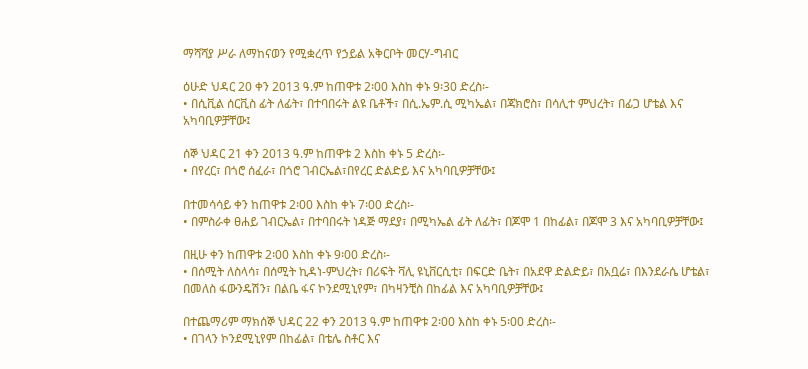ማሻሻያ ሥራ ለማከናወን የሚቋረጥ የኃይል አቅርቦት መርሃ-ግብር

ዕሁድ ህዳር 20 ቀን 2013 ዓ.ም ከጠዋቱ 2፡00 እስከ ቀኑ 9፡30 ድረስ፡-
• በሲቪል ሰርቪስ ፊት ለፊት፣ በተባበሩት ልዩ ቤቶች፣ በሲ.ኤም.ሲ ሚካኤል፣ በጃክሮስ፣ በሳሊተ ምህረት፣ በፊጋ ሆቴል እና አካባቢዎቻቸው፤

ሰኞ ህዳር 21 ቀን 2013 ዓ.ም ከጠዋቱ 2 እስከ ቀኑ 5 ድረስ፡-
• በየረር፣ በጎሮ ሰፈራ፣ በጎሮ ገብርኤል፣በየረር ድልድይ እና አካባቢዎቻቸው፤

በተመሳሳይ ቀን ከጠዋቱ 2፡00 እስከ ቀኑ 7፡00 ድረስ፡-
• በምስራቀ ፀሐይ ገብርኤል፣ በተባበሩት ነዳጅ ማደያ፣ በሚካኤል ፊት ለፊት፣ በጆሞ 1 በከፊል፣ በጆሞ 3 እና አካባቢዎቻቸው፤

በዚሁ ቀን ከጠዋቱ 2፡00 እስከ ቀኑ 9፡00 ድረስ፡-
• በሰሚት ለስላሳ፣ በሰሚት ኪዳነ-ምህረት፣ በሪፍት ቫሊ ዩኒቨርሲቲ፣ በፍርድ ቤት፣ በአደዋ ድልድይ፣ በአቧሬ፣ በእንደራሴ ሆቴል፣ በመለስ ፋውንዴሽን፣ በልቤ ፋና ኮንደሚኒየም፣ በካዛንቺስ በከፊል እና አካባቢዎቻቸው፤

በተጨማሪም ማክሰኞ ህዳር 22 ቀን 2013 ዓ.ም ከጠዋቱ 2፡00 እስከ ቀኑ 5፡00 ድረስ፡-
• በገላን ኮንደሚኒየም በከፊል፣ በቴሌ ስቶር እና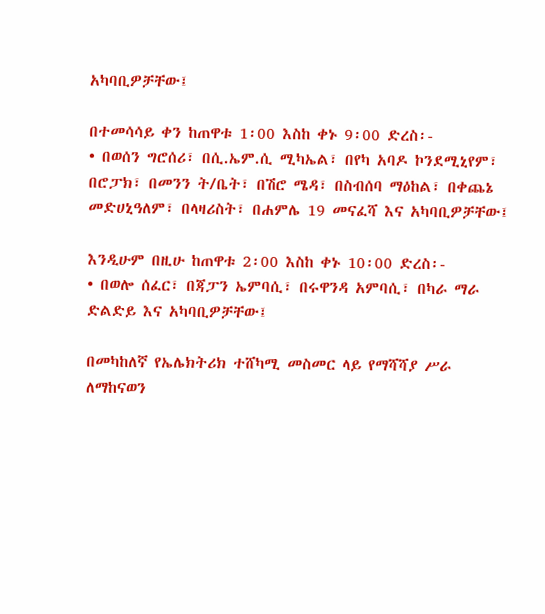አካባቢዎቻቸው፤

በተመሳሳይ ቀን ከጠዋቱ 1፡00 እስከ ቀኑ 9፡00 ድረስ፡-
• በወሰን ግሮሰሪ፣ በሲ.ኤም.ሲ ሚካኤል፣ በየካ አባዶ ኮንደሚኒየም፣ በሮፓክ፣ በመንን ት/ቤት፣ በሽሮ ሜዳ፣ በስብሰባ ማዕከል፣ በቀጨኔ መድሀኒዓለም፣ በላዛሪስት፣ በሐምሌ 19 መናፈሻ እና አካባቢዎቻቸው፤

እንዲሁም በዚሁ ከጠዋቱ 2፡00 እስከ ቀኑ 10፡00 ድረስ፡-
• በወሎ ሰፈር፣ በጃፓን ኤምባሲ፣ በሩዋንዳ አምባሲ፣ በካራ ማራ ድልድይ እና አካባቢዎቻቸው፤

በመካከለኛ የኤሌክትሪክ ተሸካሚ መስመር ላይ የማሻሻያ ሥራ ለማከናወን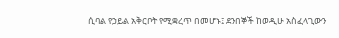ሲባል የኃይል አቅርቦት የሚቋረጥ በመሆኑ፤ ደንበኞች ከወዲሁ አስፈላጊውን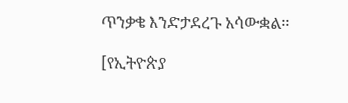ጥንቃቄ እንድታደረጉ አሳውቋል፡፡

[የኢትዮጵያ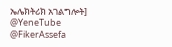ኤሌክትሪክ አገልግሎት]
@YeneTube @FikerAssefa